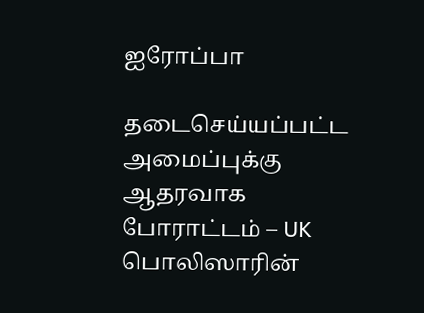ஐரோப்பா

தடைசெய்யப்பட்ட அமைப்புக்கு ஆதரவாக போராட்டம் – UK பொலிஸாரின்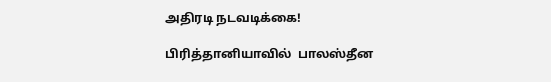அதிரடி நடவடிக்கை!

பிரித்தானியாவில்  பாலஸ்தீன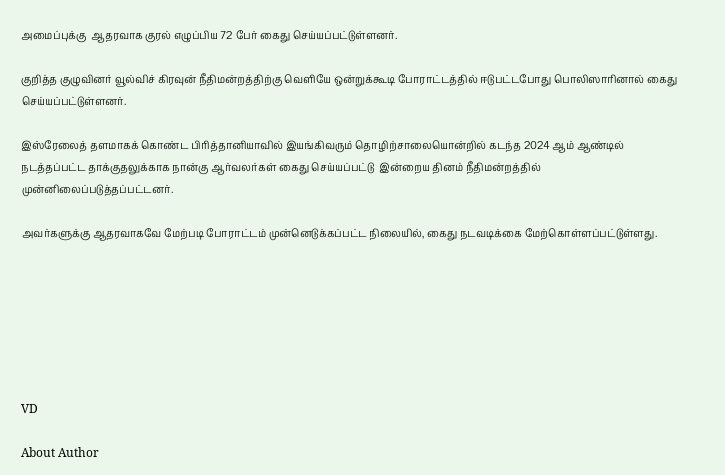அமைப்புக்கு  ஆதரவாக குரல் எழுப்பிய 72 பேர் கைது செய்யப்பட்டுள்ளனர்.

குறித்த குழுவினர் வூல்விச் கிரவுன் நீதிமன்றத்திற்கு வெளியே ஒன்றுக்கூடி போராட்டத்தில் ஈடுபட்டபோது பொலிஸாரினால் கைது செய்யப்பட்டுள்ளனர்.

இஸ்ரேலைத் தளமாகக் கொண்ட பிரித்தானியாவில் இயங்கிவரும் தொழிற்சாலையொன்றில் கடந்த 2024 ஆம் ஆண்டில்  நடத்தப்பட்ட தாக்குதலுக்காக நான்கு ஆர்வலர்கள் கைது செய்யப்பட்டு  இன்றைய தினம் நீதிமன்றத்தில் முன்னிலைப்படுத்தப்பட்டனர்.

அவர்களுக்கு ஆதரவாகவே மேற்படி போராட்டம் முன்னெடுக்கப்பட்ட நிலையில், கைது நடவடிக்கை மேற்கொள்ளப்பட்டுள்ளது.







VD

About Author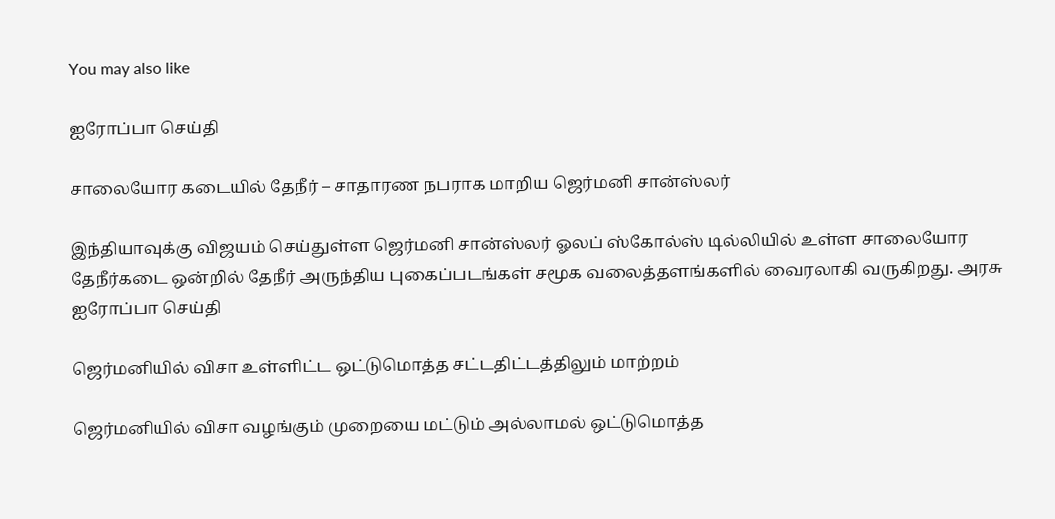You may also like

ஐரோப்பா செய்தி

சாலையோர கடையில் தேநீர் – சாதாரண நபராக மாறிய ஜெர்மனி சான்ஸ்லர்

இந்தியாவுக்கு விஜயம் செய்துள்ள ஜெர்மனி சான்ஸ்லர் ஓலப் ஸ்கோல்ஸ் டில்லியில் உள்ள சாலையோர தேநீர்கடை ஒன்றில் தேநீர் அருந்திய புகைப்படங்கள் சமூக வலைத்தளங்களில் வைரலாகி வருகிறது. அரசு
ஐரோப்பா செய்தி

ஜெர்மனியில் விசா உள்ளிட்ட ஒட்டுமொத்த சட்டதிட்டத்திலும் மாற்றம்

ஜெர்மனியில் விசா வழங்கும் முறையை மட்டும் அல்லாமல் ஒட்டுமொத்த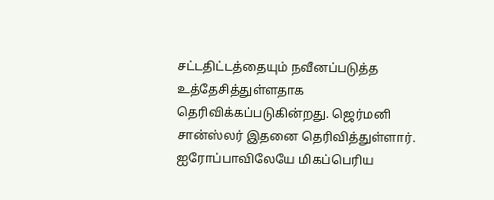சட்டதிட்டத்தையும் நவீனப்படுத்த உத்தேசித்துள்ளதாக தெரிவிக்கப்படுகின்றது. ஜெர்மனி சான்ஸ்லர் இதனை தெரிவித்துள்ளார். ஐரோப்பாவிலேயே மிகப்பெரிய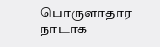பொருளாதார நாடாக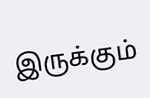இருக்கும்